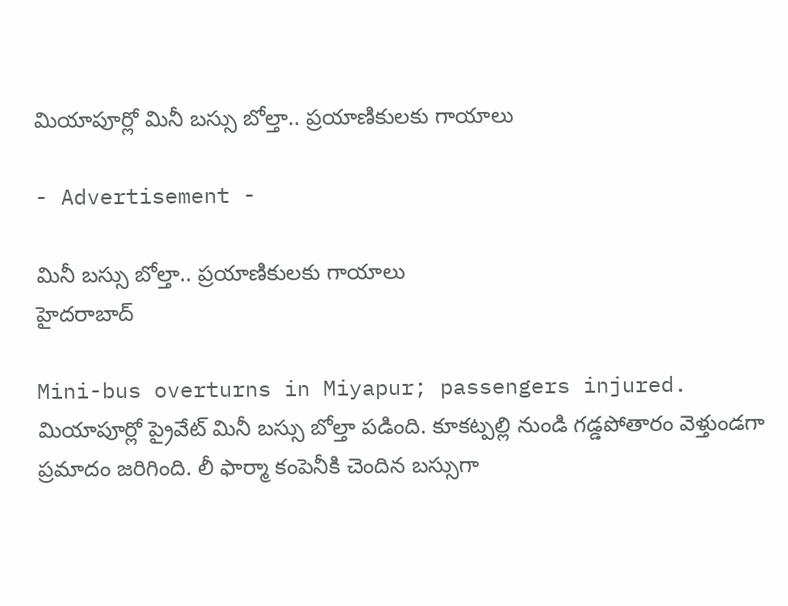మియాపూర్లో మినీ బస్సు బోల్తా.. ప్రయాణికులకు గాయాలు

- Advertisement -

మినీ బస్సు బోల్తా.. ప్రయాణికులకు గాయాలు
హైదరాబాద్

Mini-bus overturns in Miyapur; passengers injured.
మియాపూర్లో ప్రైవేట్ మినీ బస్సు బోల్తా పడింది. కూకట్పల్లి నుండి గడ్డపోతారం వెళ్తుండగా ప్రమాదం జరిగింది. లీ ఫార్మా కంపెనీకి చెందిన బస్సుగా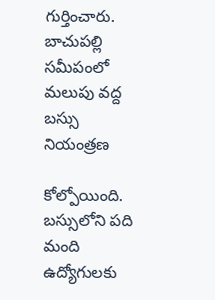గుర్తించారు. బాచుపల్లి సమీపంలో మలుపు వద్ద బస్సు నియంత్రణ

కోల్పోయింది. బస్సులోని పది మంది ఉద్యోగులకు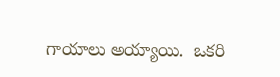గాయాలు అయ్యాయి.  ఒకరి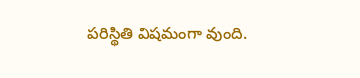పరిస్థితి విషమంగా వుంది.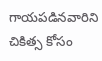గాయపడినవారిని చికిత్స కోసం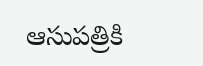ఆసుపత్రికి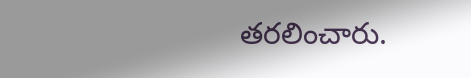తరలించారు.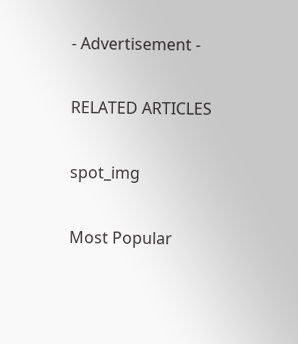- Advertisement -

RELATED ARTICLES

spot_img

Most Popular